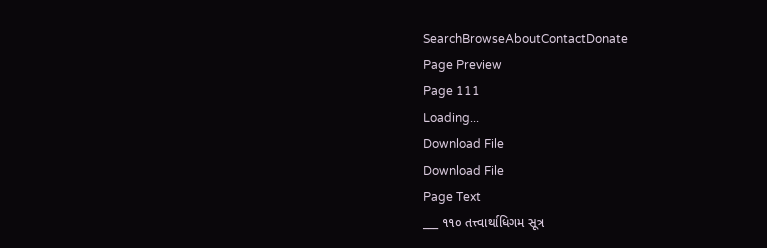SearchBrowseAboutContactDonate
Page Preview
Page 111
Loading...
Download File
Download File
Page Text
___ ૧૧૦ તત્ત્વાર્થાધિગમ સૂત્ર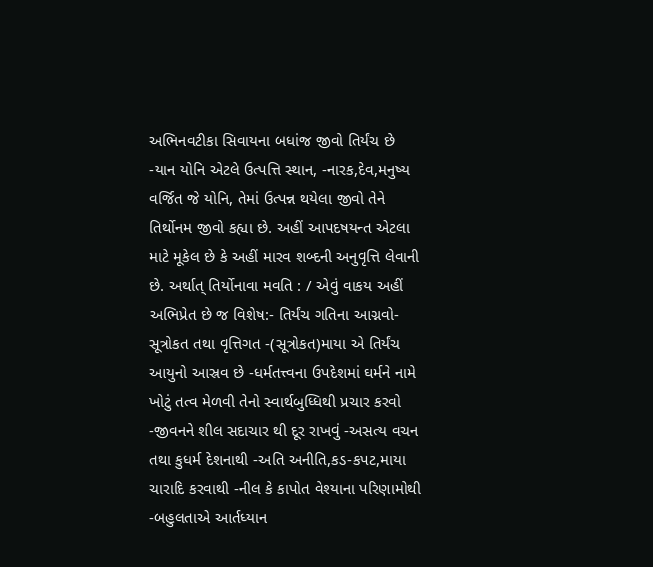અભિનવટીકા સિવાયના બધાંજ જીવો તિર્યંચ છે -યાન યોનિ એટલે ઉત્પત્તિ સ્થાન, -નારક,દેવ,મનુષ્ય વર્જિત જે યોનિ, તેમાં ઉત્પન્ન થયેલા જીવો તેને તિર્થોનમ જીવો કહ્યા છે. અહીં આપદષયન્ત એટલા માટે મૂકેલ છે કે અહીં મારવ શબ્દની અનુવૃત્તિ લેવાની છે. અર્થાત્ તિર્યોનાવા મવતિ : / એવું વાકય અહીં અભિપ્રેત છે જ વિશેષ:- તિર્યંચ ગતિના આગ્નવો-સૂત્રોકત તથા વૃત્તિગત -(સૂત્રોકત)માયા એ તિર્યંચ આયુનો આસ્રવ છે -ધર્મતત્ત્વના ઉપદેશમાં ઘર્મને નામે ખોટું તત્વ મેળવી તેનો સ્વાર્થબુધ્ધિથી પ્રચાર કરવો -જીવનને શીલ સદાચાર થી દૂર રાખવું -અસત્ય વચન તથા કુધર્મ દેશનાથી -અતિ અનીતિ,કડ-કપટ,માયા ચારાદિ કરવાથી -નીલ કે કાપોત વેશ્યાના પરિણામોથી -બહુલતાએ આર્તધ્યાન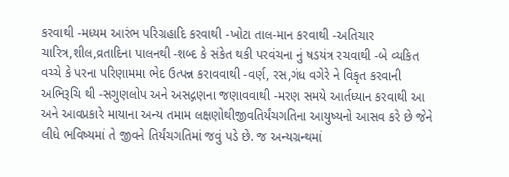કરવાથી -મધ્યમ આરંભ પરિગ્રહાદિ કરવાથી -ખોટા તાલ-માન કરવાથી -અતિચાર ચારિત્ર,શીલ,વ્રતાદિના પાલનથી -શબ્દ કે સંકેત થકી પરવંચના નું ષડયંત્ર રચવાથી -બે વ્યકિત વચ્ચે કે પરના પરિણામમા ભેદ ઉત્પન્ન કરાવવાથી -વર્ણ, રસ,ગંધ વગેરે ને વિકૃત કરવાની અભિરૂચિ થી -સગુણલોપ અને અસદ્ગણના જણાવવાથી -મરણ સમયે આર્તધ્યાન કરવાથી આ અને આવપ્રકારે માયાના અન્ય તમામ લક્ષણોથીજીવતિર્યંચગતિના આયુષ્યનો આસવ કરે છે જેને લીધે ભવિષ્યમાં તે જીવને તિર્યંચગતિમાં જવું પડે છે. જ અન્યગ્રન્થમાં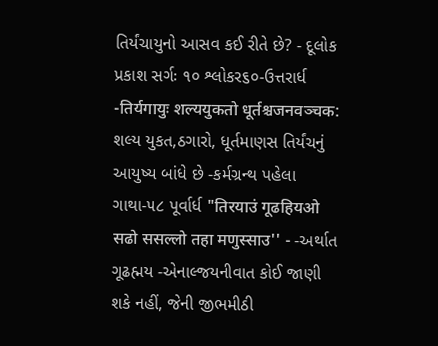તિર્યંચાયુનો આસવ કઈ રીતે છે? - દૂલોક પ્રકાશ સર્ગઃ ૧૦ શ્લોકર૬૦-ઉત્તરાર્ધ -तिर्यगायुः शल्ययुकतो धूर्तश्चजनवञ्चक: શલ્ય યુકત,ઠગારો, ધૂર્તમાણસ તિર્યંચનું આયુષ્ય બાંધે છે -કર્મગ્રન્થ પહેલા ગાથા-૫૮ પૂર્વાર્ધ "तिरयाउं गूढहियओ सढो ससल्लो तहा मणुस्साउ'' - -અર્થાત ગૂઢહ્મય -એનાલ્જયનીવાત કોઈ જાણી શકે નહીં, જેની જીભમીઠી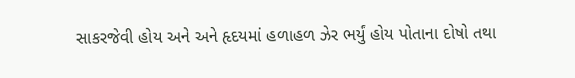સાકરજેવી હોય અને અને હૃદયમાં હળાહળ ઝેર ભર્યું હોય પોતાના દોષો તથા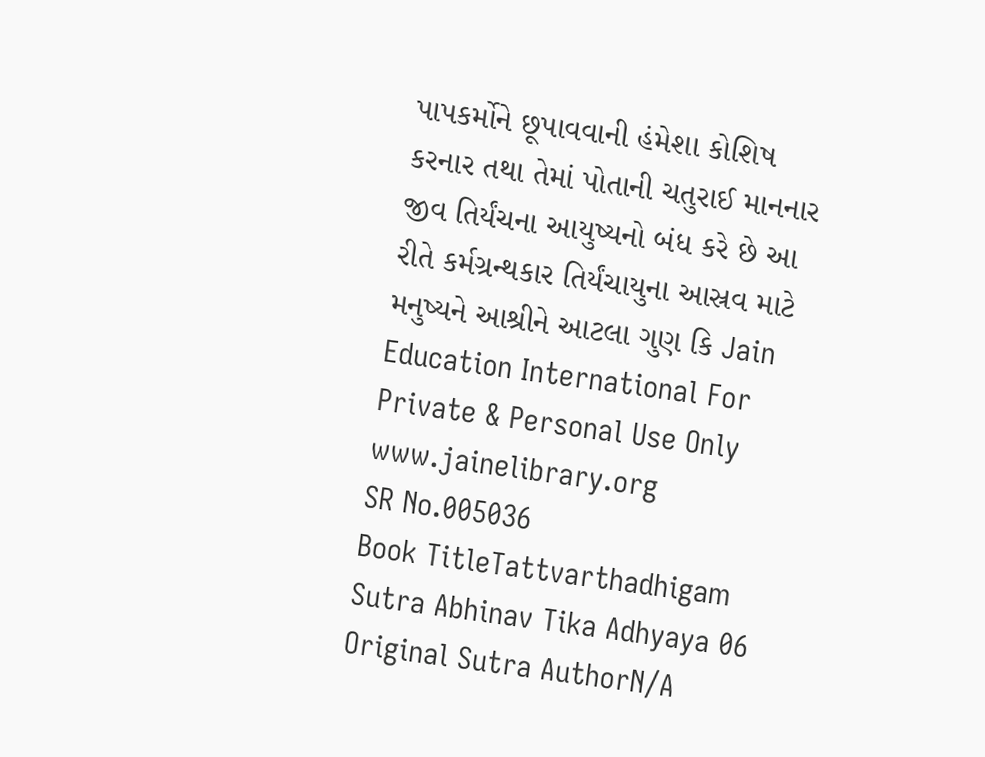પાપકર્મોને છૂપાવવાની હંમેશા કોશિષ કરનાર તથા તેમાં પોતાની ચતુરાઈ માનનાર જીવ તિર્યંચના આયુષ્યનો બંધ કરે છે આ રીતે કર્મગ્રન્થકાર તિર્યંચાયુના આસ્રવ માટે મનુષ્યને આશ્રીને આટલા ગુણ કિ Jain Education International For Private & Personal Use Only www.jainelibrary.org
SR No.005036
Book TitleTattvarthadhigam Sutra Abhinav Tika Adhyaya 06
Original Sutra AuthorN/A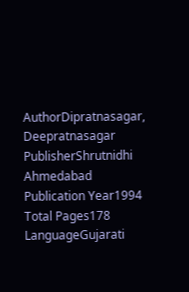AuthorDipratnasagar, Deepratnasagar
PublisherShrutnidhi Ahmedabad
Publication Year1994
Total Pages178
LanguageGujarati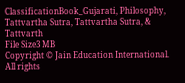ClassificationBook_Gujarati, Philosophy, Tattvartha Sutra, Tattvartha Sutra, & Tattvarth
File Size3 MB
Copyright © Jain Education International. All rights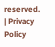reserved. | Privacy Policy